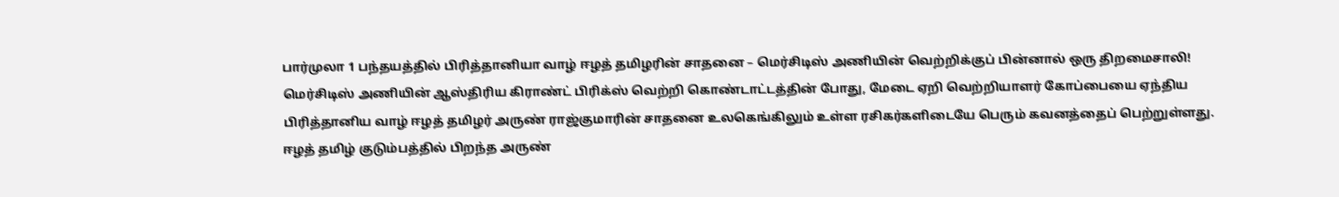பார்முலா 1 பந்தயத்தில் பிரித்தானியா வாழ் ஈழத் தமிழரின் சாதனை – மெர்சிடிஸ் அணியின் வெற்றிக்குப் பின்னால் ஒரு திறமைசாலி!
மெர்சிடிஸ் அணியின் ஆஸ்திரிய கிராண்ட் பிரிக்ஸ் வெற்றி கொண்டாட்டத்தின் போது, மேடை ஏறி வெற்றியாளர் கோப்பையை ஏந்திய பிரித்தானிய வாழ் ஈழத் தமிழர் அருண் ராஜ்குமாரின் சாதனை உலகெங்கிலும் உள்ள ரசிகர்களிடையே பெரும் கவனத்தைப் பெற்றுள்ளது.
ஈழத் தமிழ் குடும்பத்தில் பிறந்த அருண்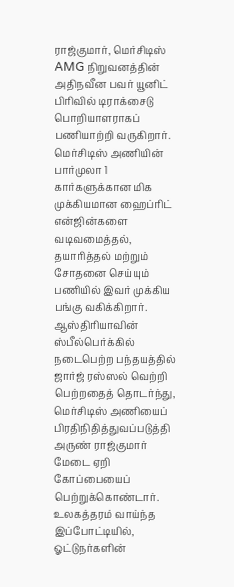ராஜ்குமார், மெர்சிடிஸ் AMG நிறுவனத்தின் அதிநவீன பவர் யூனிட் பிரிவில் டிராக்சைடு பொறியாளராகப் பணியாற்றி வருகிறார்.
மெர்சிடிஸ் அணியின் பார்முலா 1 கார்களுக்கான மிக முக்கியமான ஹைப்ரிட் என்ஜின்களை வடிவமைத்தல், தயாரித்தல் மற்றும் சோதனை செய்யும் பணியில் இவர் முக்கிய பங்கு வகிக்கிறார்.
ஆஸ்திரியாவின் ஸ்பீல்பெர்க்கில் நடைபெற்ற பந்தயத்தில் ஜார்ஜ் ரஸ்ஸல் வெற்றி பெற்றதைத் தொடர்ந்து, மெர்சிடிஸ் அணியைப் பிரதிநிதித்துவப்படுத்தி அருண் ராஜ்குமார் மேடை ஏறி கோப்பையைப் பெற்றுக்கொண்டார்.
உலகத்தரம் வாய்ந்த இப்போட்டியில், ஓட்டுநர்களின்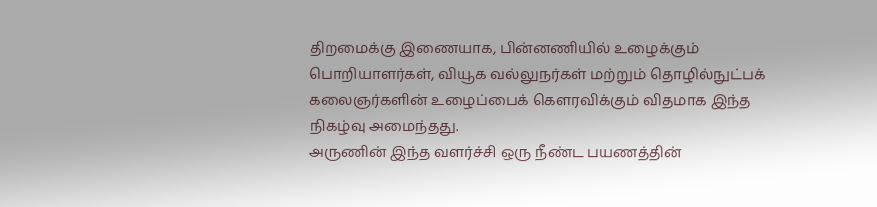திறமைக்கு இணையாக, பின்னணியில் உழைக்கும் பொறியாளர்கள், வியூக வல்லுநர்கள் மற்றும் தொழில்நுட்பக் கலைஞர்களின் உழைப்பைக் கௌரவிக்கும் விதமாக இந்த நிகழ்வு அமைந்தது.
அருணின் இந்த வளர்ச்சி ஒரு நீண்ட பயணத்தின்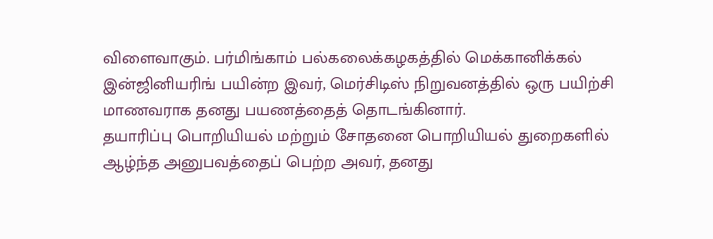விளைவாகும். பர்மிங்காம் பல்கலைக்கழகத்தில் மெக்கானிக்கல் இன்ஜினியரிங் பயின்ற இவர், மெர்சிடிஸ் நிறுவனத்தில் ஒரு பயிற்சி மாணவராக தனது பயணத்தைத் தொடங்கினார்.
தயாரிப்பு பொறியியல் மற்றும் சோதனை பொறியியல் துறைகளில் ஆழ்ந்த அனுபவத்தைப் பெற்ற அவர், தனது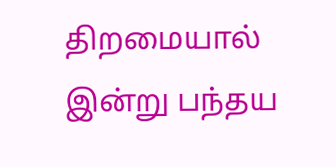திறமையால் இன்று பந்தய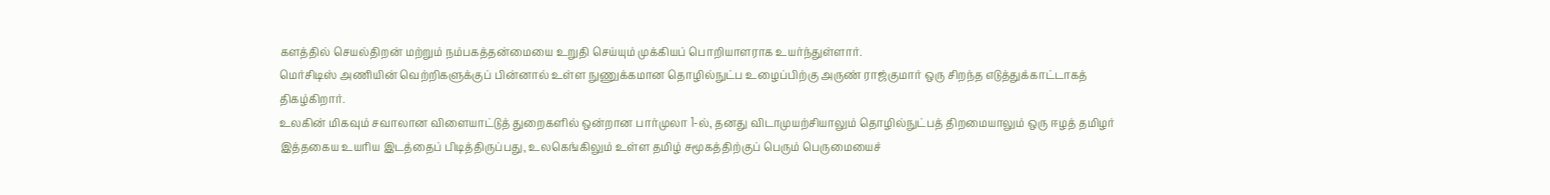களத்தில் செயல்திறன் மற்றும் நம்பகத்தன்மையை உறுதி செய்யும் முக்கியப் பொறியாளராக உயர்ந்துள்ளார்.
மெர்சிடிஸ் அணியின் வெற்றிகளுக்குப் பின்னால் உள்ள நுணுக்கமான தொழில்நுட்ப உழைப்பிற்கு அருண் ராஜ்குமார் ஒரு சிறந்த எடுத்துக்காட்டாகத் திகழ்கிறார்.
உலகின் மிகவும் சவாலான விளையாட்டுத் துறைகளில் ஒன்றான பார்முலா 1-ல், தனது விடாமுயற்சியாலும் தொழில்நுட்பத் திறமையாலும் ஒரு ஈழத் தமிழர் இத்தகைய உயரிய இடத்தைப் பிடித்திருப்பது, உலகெங்கிலும் உள்ள தமிழ் சமூகத்திற்குப் பெரும் பெருமையைச்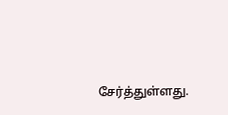சேர்த்துள்ளது.